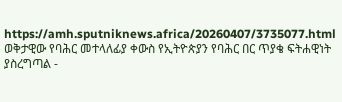https://amh.sputniknews.africa/20260407/3735077.html
ወቅታዊው የባሕር መተላለፊያ ቀውስ የኢትዮጵያን የባሕር በር ጥያቄ ፍትሐዊነት ያስረግጣል -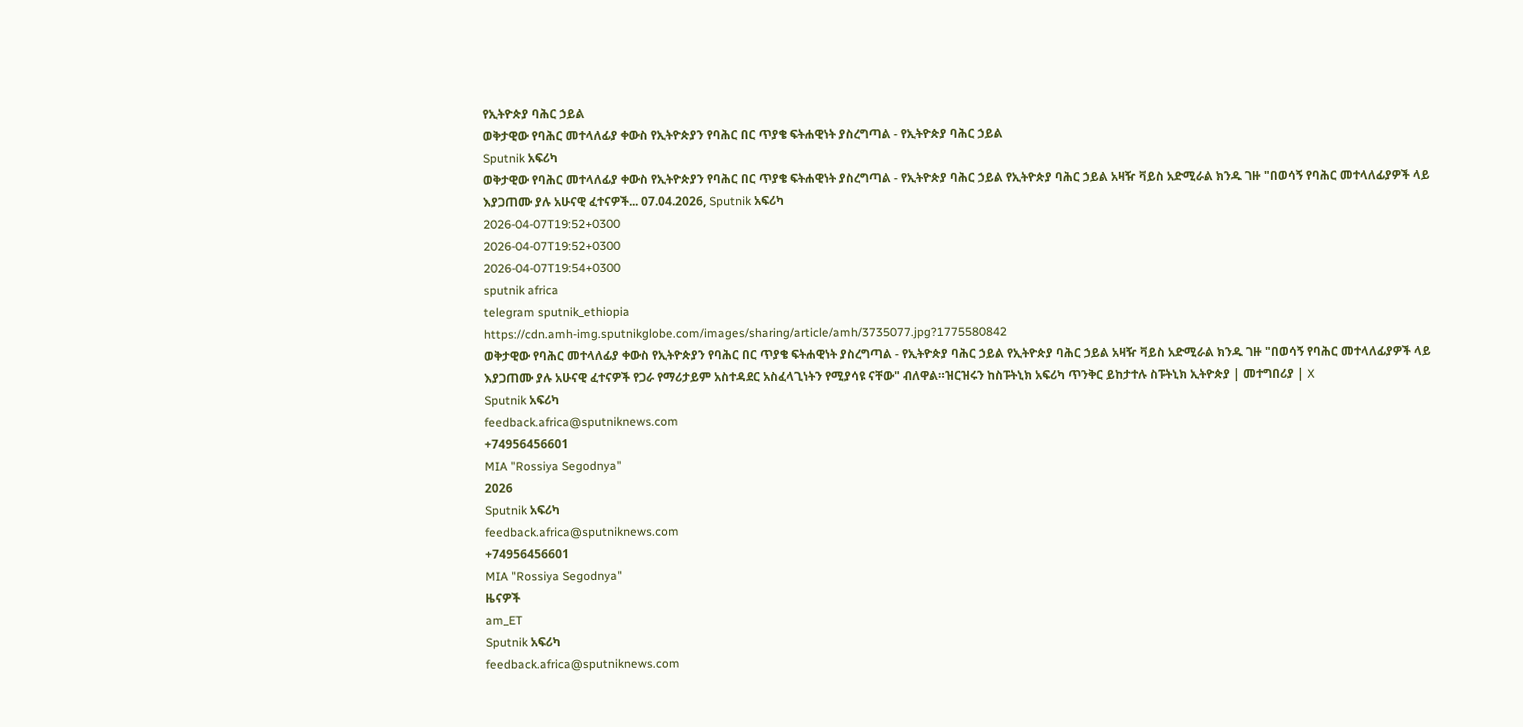የኢትዮጵያ ባሕር ኃይል
ወቅታዊው የባሕር መተላለፊያ ቀውስ የኢትዮጵያን የባሕር በር ጥያቄ ፍትሐዊነት ያስረግጣል - የኢትዮጵያ ባሕር ኃይል
Sputnik አፍሪካ
ወቅታዊው የባሕር መተላለፊያ ቀውስ የኢትዮጵያን የባሕር በር ጥያቄ ፍትሐዊነት ያስረግጣል - የኢትዮጵያ ባሕር ኃይል የኢትዮጵያ ባሕር ኃይል አዛዥ ቫይስ አድሚራል ክንዱ ገዙ "በወሳኝ የባሕር መተላለፊያዎች ላይ እያጋጠሙ ያሉ አሁናዊ ፈተናዎች... 07.04.2026, Sputnik አፍሪካ
2026-04-07T19:52+0300
2026-04-07T19:52+0300
2026-04-07T19:54+0300
sputnik africa
telegram sputnik_ethiopia
https://cdn.amh-img.sputnikglobe.com/images/sharing/article/amh/3735077.jpg?1775580842
ወቅታዊው የባሕር መተላለፊያ ቀውስ የኢትዮጵያን የባሕር በር ጥያቄ ፍትሐዊነት ያስረግጣል - የኢትዮጵያ ባሕር ኃይል የኢትዮጵያ ባሕር ኃይል አዛዥ ቫይስ አድሚራል ክንዱ ገዙ "በወሳኝ የባሕር መተላለፊያዎች ላይ እያጋጠሙ ያሉ አሁናዊ ፈተናዎች የጋራ የማሪታይም አስተዳደር አስፈላጊነትን የሚያሳዩ ናቸው" ብለዋል።ዝርዝሩን ከስፑትኒክ አፍሪካ ጥንቅር ይከታተሉ ስፑትኒክ ኢትዮጵያ | መተግበሪያ | X
Sputnik አፍሪካ
feedback.africa@sputniknews.com
+74956456601
MIA "Rossiya Segodnya"
2026
Sputnik አፍሪካ
feedback.africa@sputniknews.com
+74956456601
MIA "Rossiya Segodnya"
ዜናዎች
am_ET
Sputnik አፍሪካ
feedback.africa@sputniknews.com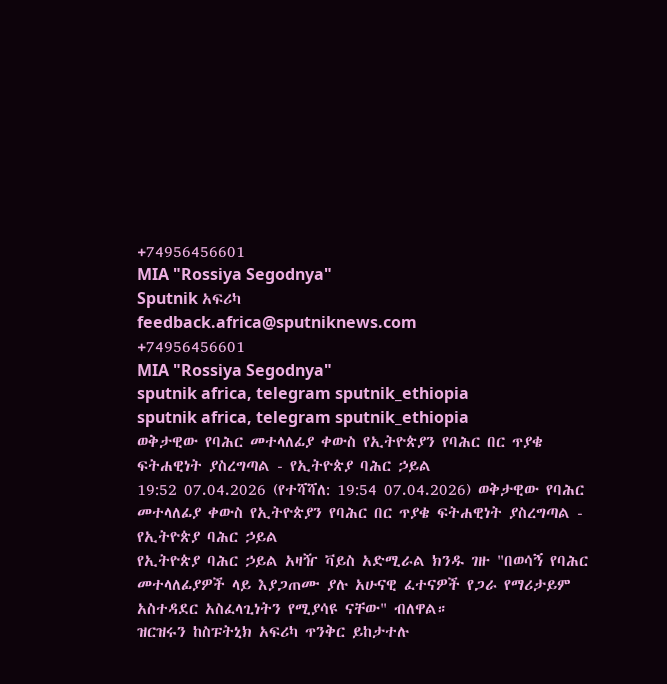+74956456601
MIA "Rossiya Segodnya"
Sputnik አፍሪካ
feedback.africa@sputniknews.com
+74956456601
MIA "Rossiya Segodnya"
sputnik africa, telegram sputnik_ethiopia
sputnik africa, telegram sputnik_ethiopia
ወቅታዊው የባሕር መተላለፊያ ቀውስ የኢትዮጵያን የባሕር በር ጥያቄ ፍትሐዊነት ያስረግጣል - የኢትዮጵያ ባሕር ኃይል
19:52 07.04.2026 (የተሻሻለ: 19:54 07.04.2026) ወቅታዊው የባሕር መተላለፊያ ቀውስ የኢትዮጵያን የባሕር በር ጥያቄ ፍትሐዊነት ያስረግጣል - የኢትዮጵያ ባሕር ኃይል
የኢትዮጵያ ባሕር ኃይል አዛዥ ቫይስ አድሚራል ክንዱ ገዙ "በወሳኝ የባሕር መተላለፊያዎች ላይ እያጋጠሙ ያሉ አሁናዊ ፈተናዎች የጋራ የማሪታይም አስተዳደር አስፈላጊነትን የሚያሳዩ ናቸው" ብለዋል።
ዝርዝሩን ከስፑትኒክ አፍሪካ ጥንቅር ይከታተሉ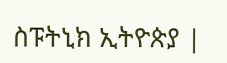ስፑትኒክ ኢትዮጵያ |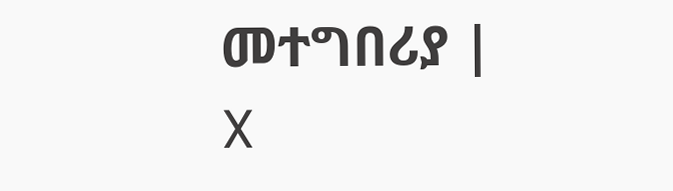መተግበሪያ | X